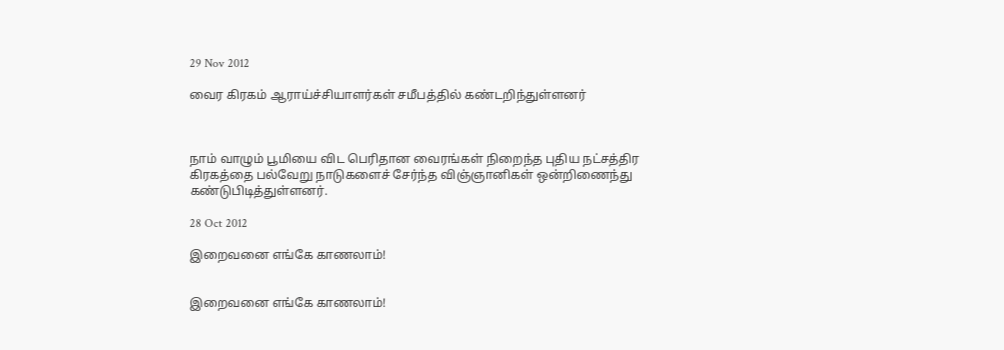29 Nov 2012

வைர கிரகம் ஆராய்ச்சியாளர்கள் சமீபத்தில் கண்டறிந்துள்ளனர்



நாம் வாழும் பூமியை விட பெரிதான வைரங்கள் நிறைந்த புதிய நட்சத்திர கிரகத்தை பல்வேறு நாடுகளைச் சேர்ந்த விஞ்ஞானிகள் ஒன்றிணைந்து கண்டுபிடித்துள்ளனர்.

28 Oct 2012

இறைவனை எங்கே காணலாம்!


இறைவனை எங்கே காணலாம்!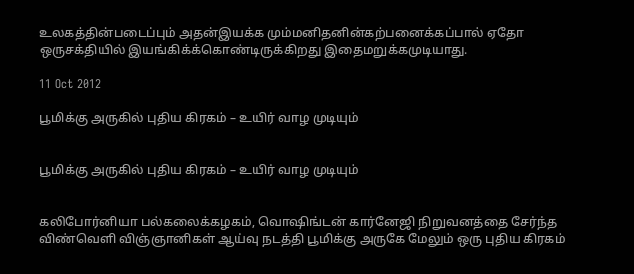உலகத்தின்படைப்பும் அதன்இயக்க மும்மனிதனின்கற்பனைக்கப்பால் ஏதோ ஒருசக்தியில் இயங்கிக்க்கொண்டிருக்கிறது இதைமறுக்கமுடியாது.

11 Oct 2012

பூமிக்கு அருகில் புதிய கிரகம் – உயிர் வாழ முடியும்


பூமிக்கு அருகில் புதிய கிரகம் – உயிர் வாழ முடியும்


கலிபோர்னியா பல்கலைக்கழகம், வொஷிங்டன் கார்னேஜி நிறுவனத்தை சேர்ந்த விண்வெளி விஞ்ஞானிகள் ஆய்வு நடத்தி பூமிக்கு அருகே மேலும் ஒரு புதிய கிரகம்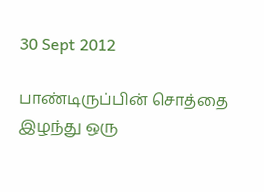30 Sept 2012

பாண்டிருப்பின் சொத்தை இழந்து ஒரு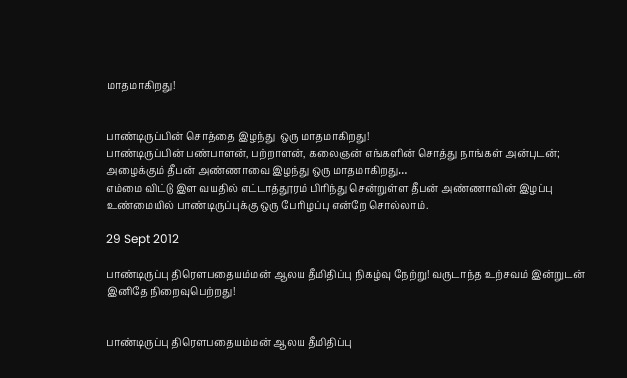மாதமாகிறது!


பாண்டிருப்பின் சொத்தை இழந்து  ஒரு மாதமாகிறது!
பாண்டிருப்பின் பண்பாளன், பற்றாளன், கலைஞன் எங்களின் சொத்து நாங்கள் அன்புடன்; அழைக்கும் தீபன் அண்ணாவை இழந்து ஒரு மாதமாகிறது…
எம்மை விட்டு இள வயதில் எட்டாத்தூரம் பிரிந்து சென்றுள்ள தீபன் அண்ணாவின் இழப்பு உண்மையில் பாண்டிருப்புக்கு ஒரு பேரிழப்பு என்றே சொல்லாம்.

29 Sept 2012

பாண்டிருப்பு திரௌபதையம்மன் ஆலய தீமிதிப்பு நிகழ்வு நேற்று! வருடாந்த உற்சவம் இன்றுடன் இனிதே நிறைவுபெற்றது!


பாண்டிருப்பு திரௌபதையம்மன் ஆலய தீமிதிப்பு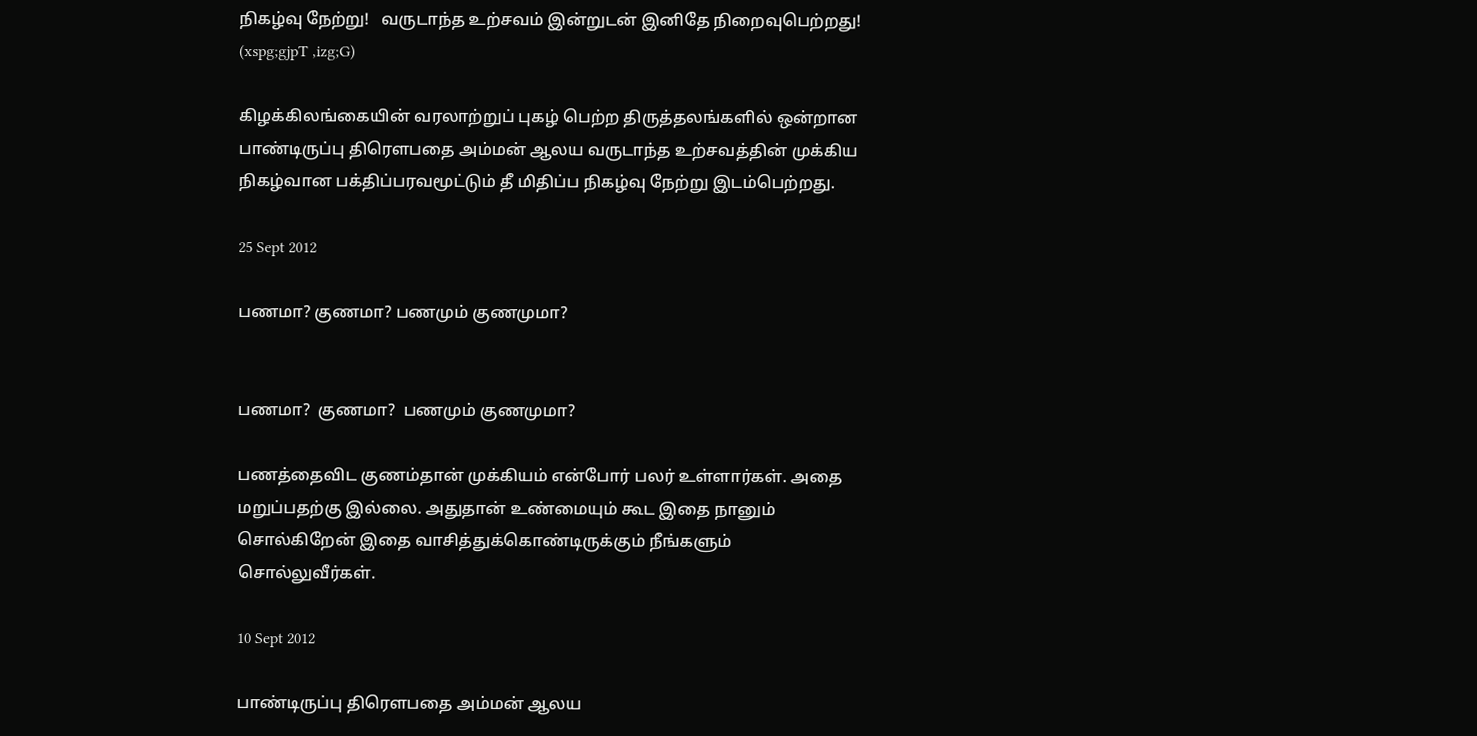நிகழ்வு நேற்று!   வருடாந்த உற்சவம் இன்றுடன் இனிதே நிறைவுபெற்றது! (xspg;gjpT ,izg;G)

கிழக்கிலங்கையின் வரலாற்றுப் புகழ் பெற்ற திருத்தலங்களில் ஒன்றான பாண்டிருப்பு திரௌபதை அம்மன் ஆலய வருடாந்த உற்சவத்தின் முக்கிய நிகழ்வான பக்திப்பரவமூட்டும் தீ மிதிப்ப நிகழ்வு நேற்று இடம்பெற்றது.

25 Sept 2012

பணமா? குணமா? பணமும் குணமுமா?


பணமா?  குணமா?  பணமும் குணமுமா?

பணத்தைவிட குணம்தான் முக்கியம் என்போர் பலர் உள்ளார்கள். அதை மறுப்பதற்கு இல்லை. அதுதான் உண்மையும் கூட இதை நானும் சொல்கிறேன் இதை வாசித்துக்கொண்டிருக்கும் நீங்களும் சொல்லுவீர்கள்.

10 Sept 2012

பாண்டிருப்பு திரௌபதை அம்மன் ஆலய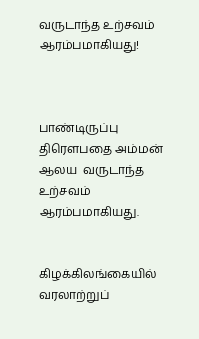வருடாந்த உற்சவம் ஆரம்பமாகியது!



பாண்டிருப்பு திரௌபதை அம்மன் ஆலய  வருடாந்த உற்சவம் ஆரம்பமாகியது.


கிழக்கிலங்கையில் வரலாற்றுப்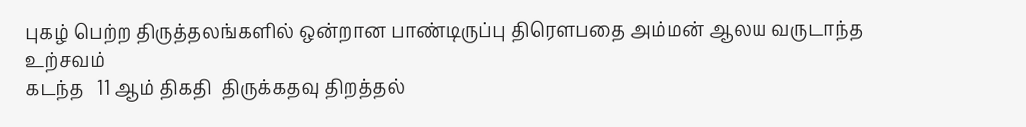புகழ் பெற்ற திருத்தலங்களில் ஒன்றான பாண்டிருப்பு திரௌபதை அம்மன் ஆலய வருடாந்த உற்சவம்
கடந்த   11 ஆம் திகதி  திருக்கதவு திறத்தல்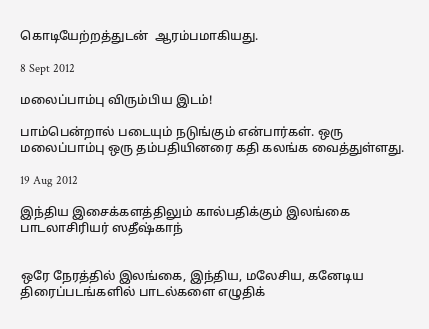கொடியேற்றத்துடன்  ஆரம்பமாகியது.

8 Sept 2012

மலைப்பாம்பு விரும்பிய இடம்!

பாம்பென்றால் படையும் நடுங்கும் என்பார்கள். ஒரு மலைப்பாம்பு ஒரு தம்பதியினரை கதி கலங்க வைத்துள்ளது.

19 Aug 2012

இந்திய இசைக்களத்திலும் கால்பதிக்கும் இலங்கை பாடலாசிரியர் ஸதீஷ்காந்


ஒரே நேரத்தில் இலங்கை, இந்திய, மலேசிய, கனேடிய திரைப்படங்களில் பாடல்களை எழுதிக்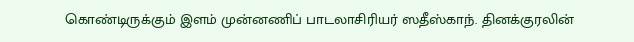கொண்டிருக்கும் இளம் முன்னணிப் பாடலாசிரியர் ஸதீஸ்காந். தினக்குரலின்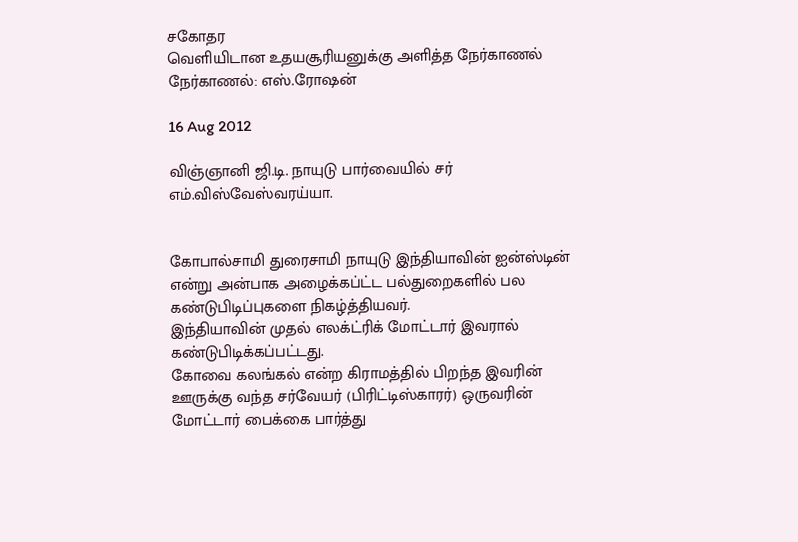சகோதர
வெளியிடான உதயசூரியனுக்கு அளித்த நேர்காணல்
நேர்காணல்: எஸ்.ரோஷன்

16 Aug 2012

விஞ்ஞானி ஜி.டி. நாயுடு பார்வையில் சர் எம்.விஸ்வேஸ்வரய்யா.


கோபால்சாமி துரைசாமி நாயுடு இந்தியாவின் ஐன்ஸ்டின் என்று அன்பாக அழைக்கப்ட்ட பல்துறைகளில் பல கண்டுபிடிப்புகளை நிகழ்த்தியவர்.
இந்தியாவின் முதல் எலக்ட்ரிக் மோட்டார் இவரால் கண்டுபிடிக்கப்பட்டது.
கோவை கலங்கல் என்ற கிராமத்தில் பிறந்த இவரின் ஊருக்கு வந்த சர்வேயர் (பிரிட்டிஸ்காரர்) ஒருவரின் மோட்டார் பைக்கை பார்த்து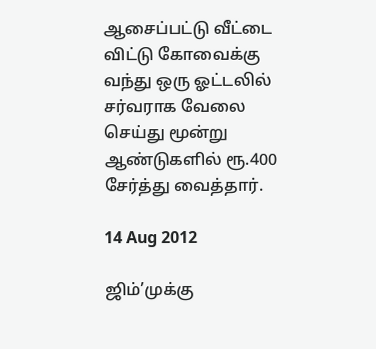ஆசைப்பட்டு வீட்டை விட்டு கோவைக்கு வந்து ஒரு ஓட்டலில் சர்வராக வேலை செய்து மூன்று ஆண்டுகளில் ரூ.400 சேர்த்து வைத்தார்.

14 Aug 2012

ஜிம்’முக்கு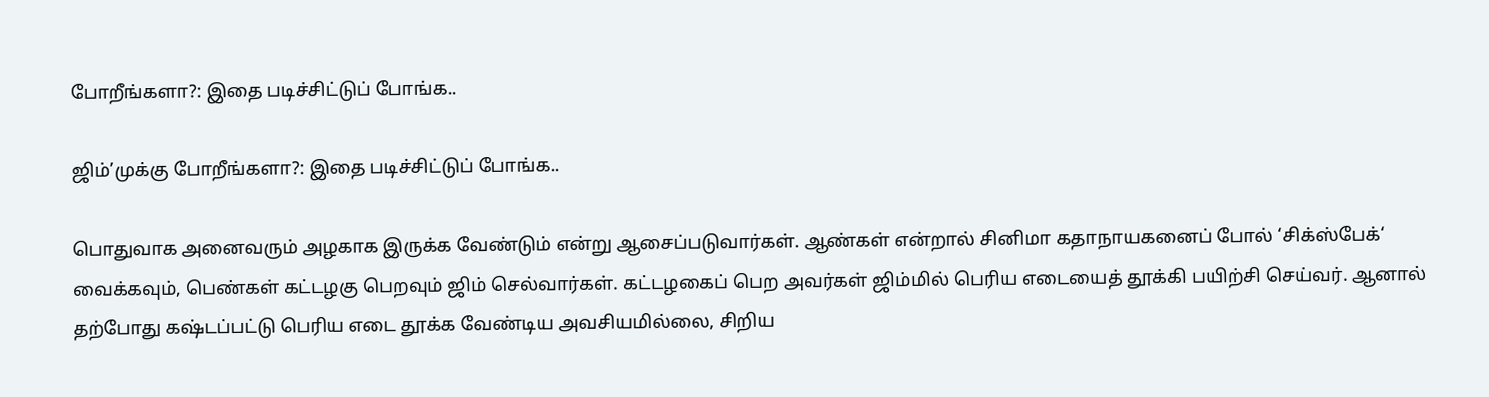போறீங்களா?: இதை படிச்சிட்டுப் போங்க..

ஜிம்’முக்கு போறீங்களா?: இதை படிச்சிட்டுப் போங்க..

பொதுவாக அனைவரும் அழகாக இருக்க வேண்டும் என்று ஆசைப்படுவார்கள். ஆண்கள் என்றால் சினிமா கதாநாயகனைப் போல் ‘சிக்ஸ்பேக்‘ வைக்கவும், பெண்கள் கட்டழகு பெறவும் ஜிம் செல்வார்கள். கட்டழகைப் பெற அவர்கள் ஜிம்மில் பெரிய எடையைத் தூக்கி பயிற்சி செய்வர். ஆனால் தற்போது கஷ்டப்பட்டு பெரிய எடை தூக்க வேண்டிய அவசியமில்லை, சிறிய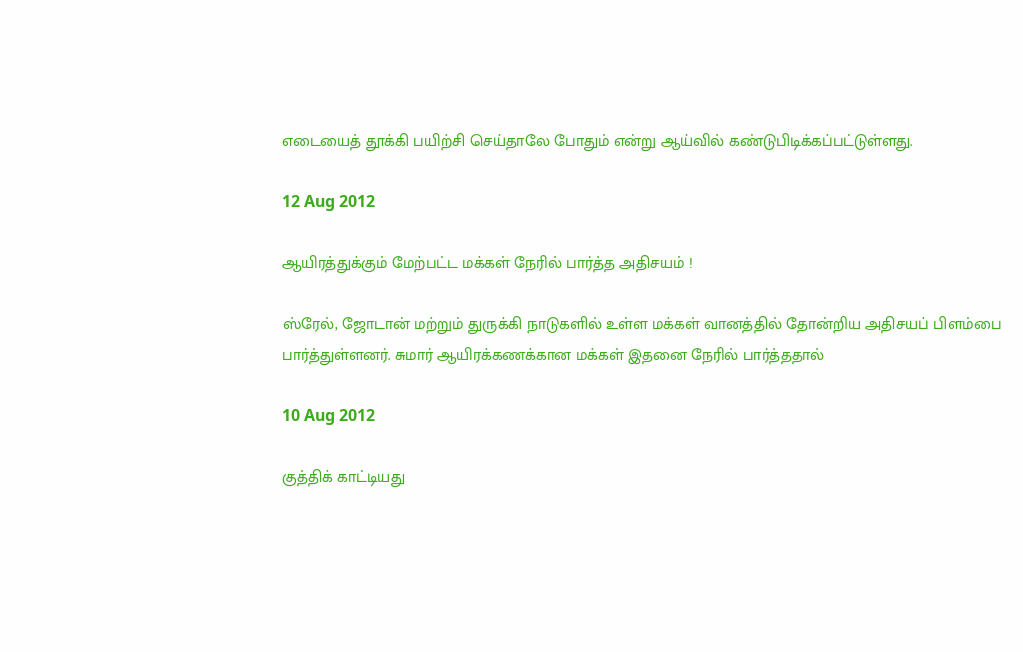எடையைத் தூக்கி பயிற்சி செய்தாலே போதும் என்று ஆய்வில் கண்டுபிடிக்கப்பட்டுள்ளது.

12 Aug 2012

ஆயிரத்துக்கும் மேற்பட்ட மக்கள் நேரில் பார்த்த அதிசயம் !

ஸ்ரேல், ஜோடான் மற்றும் துருக்கி நாடுகளில் உள்ள மக்கள் வானத்தில் தோன்றிய அதிசயப் பிளம்பை பார்த்துள்ளனர். சுமார் ஆயிரக்கணக்கான மக்கள் இதனை நேரில் பார்த்ததால்

10 Aug 2012

குத்திக் காட்டியது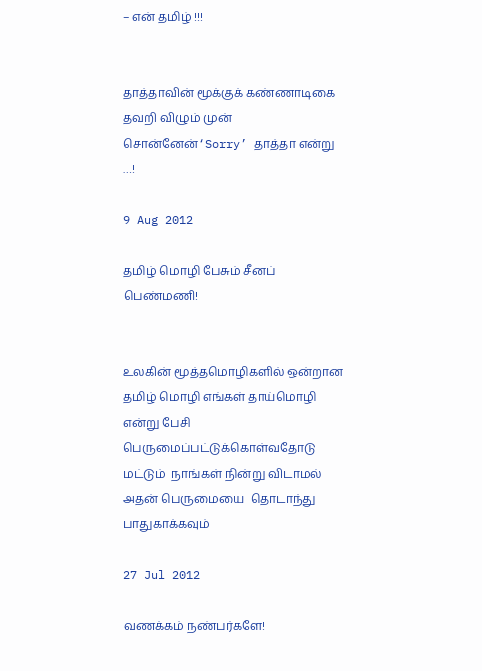– என் தமிழ் !!!


தாத்தாவின் மூக்குக் கண்ணாடிகை தவறி விழும் முன் சொன்னேன்‘Sorry’ தாத்தா என்று …!

9 Aug 2012

தமிழ் மொழி பேசும் சீனப் பெண்மணி!


உலகின் மூத்தமொழிகளில் ஒன்றான தமிழ் மொழி எங்கள் தாய்மொழி என்று பேசி பெருமைப்பட்டுக்கொள்வதோடு மட்டும்  நாங்கள் நின்று விடாமல் அதன் பெருமையை  தொடாந்து பாதுகாக்கவும்

27 Jul 2012

வணக்கம் நண்பர்களே!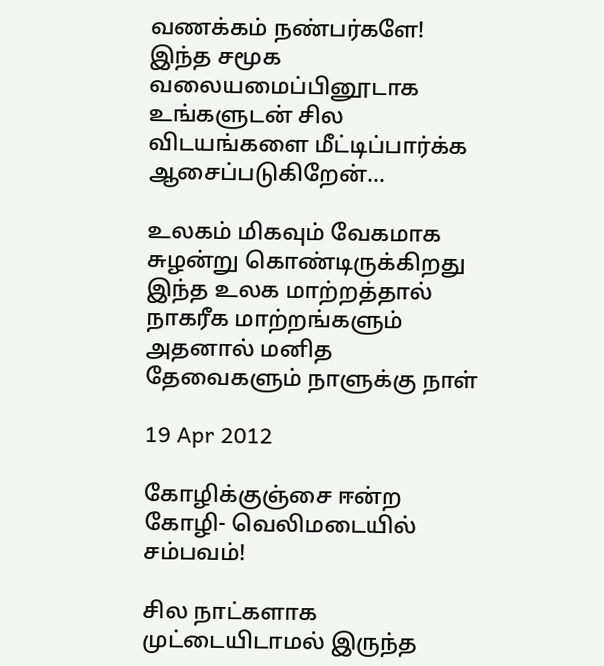வணக்கம் நண்பர்களே!
இந்த சமூக வலையமைப்பினூடாக உங்களுடன் சில விடயங்களை மீட்டிப்பார்க்க ஆசைப்படுகிறேன்...

உலகம் மிகவும் வேகமாக சுழன்று கொண்டிருக்கிறது இந்த உலக மாற்றத்தால் நாகரீக மாற்றங்களும் அதனால் மனித தேவைகளும் நாளுக்கு நாள்

19 Apr 2012

கோழிக்குஞ்சை ஈன்ற கோழி- வெலிமடையில் சம்பவம்!

சில நாட்களாக முட்டையிடாமல் இருந்த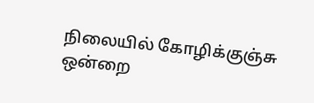நிலையில் கோழிக்குஞ்சு ஒன்றை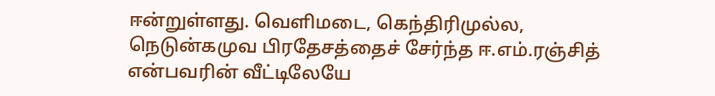ஈன்றுள்ளது. வெளிமடை, கெந்திரிமுல்ல, நெடுன்கமுவ பிரதேசத்தைச் சேர்ந்த ஈ.எம்.ரஞ்சித் என்பவரின் வீட்டிலேயே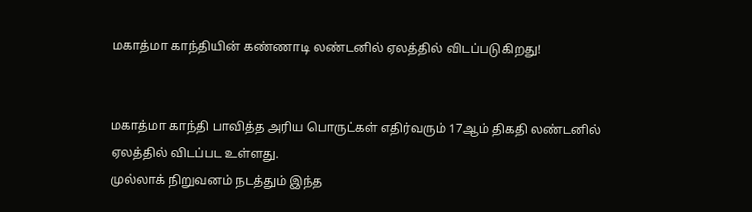மகாத்மா காந்தியின் கண்ணாடி லண்டனில் ஏலத்தில் விடப்படுகிறது!


மகாத்மா காந்தி பாவித்த அரிய பொருட்கள் எதிர்வரும் 17ஆம் திகதி லண்டனில் ஏலத்தில் விடப்பட உள்ளது.
முல்லாக் நிறுவனம் நடத்தும் இந்த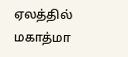ஏலத்தில் மகாத்மா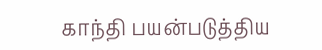காந்தி பயன்படுத்திய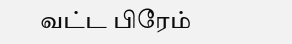வட்ட பிரேம்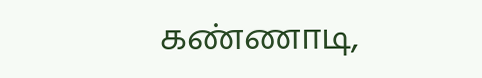கண்ணாடி,